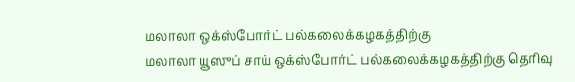மலாலா ஒக்ஸ்போர்ட் பல்கலைக்கழகத்திற்கு
மலாலா யூஸுப் சாய் ஒக்ஸ்போர்ட் பல்கலைக்கழகத்திற்கு தெரிவு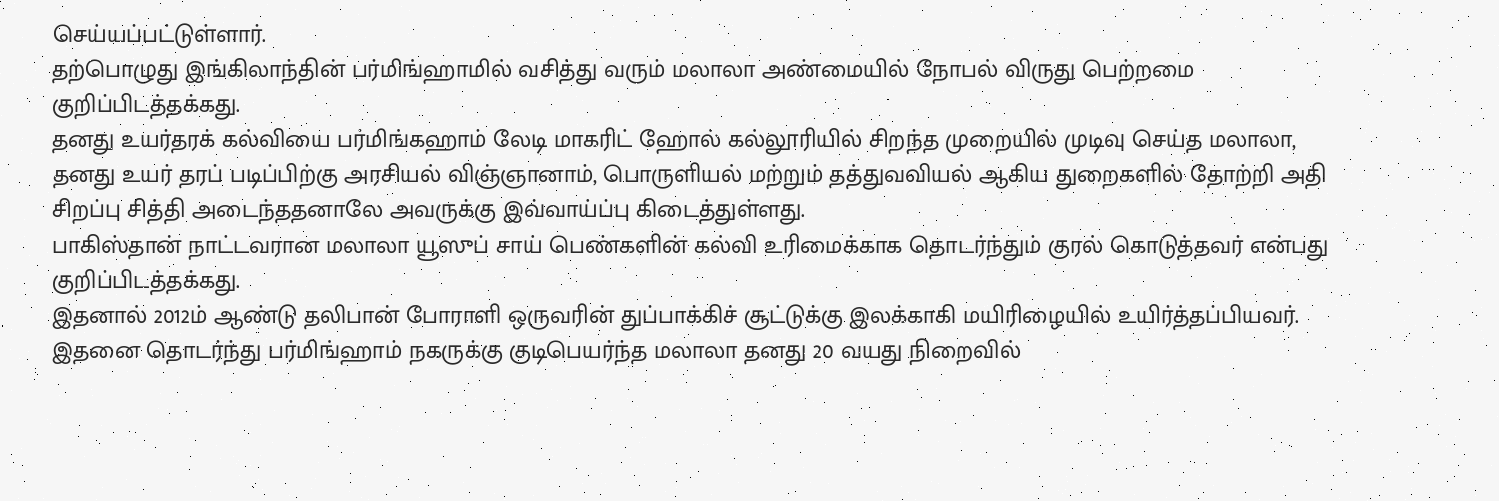செய்யப்பட்டுள்ளார்.
தற்பொழுது இங்கிலாந்தின் பர்மிங்ஹாமில் வசித்து வரும் மலாலா அண்மையில் நோபல் விருது பெற்றமை குறிப்பிடத்தக்கது.
தனது உயர்தரக் கல்வியை பர்மிங்கஹாம் லேடி மாகரிட் ஹோல் கல்லூரியில் சிறந்த முறையில் முடிவு செய்த மலாலா, தனது உயர் தரப் படிப்பிற்கு அரசியல் விஞ்ஞானாம், பொருளியல் மற்றும் தத்துவவியல் ஆகிய துறைகளில் தோற்றி அதி சிறப்பு சித்தி அடைந்ததனாலே அவருக்கு இவ்வாய்ப்பு கிடைத்துள்ளது.
பாகிஸ்தான் நாட்டவரான மலாலா யூஸுப் சாய் பெண்களின் கல்வி உரிமைக்காக தொடர்ந்தும் குரல் கொடுத்தவர் என்பது குறிப்பிடத்தக்கது.
இதனால் 2012ம் ஆண்டு தலிபான் போராளி ஒருவரின் துப்பாக்கிச் சூட்டுக்கு இலக்காகி மயிரிழையில் உயிர்த்தப்பியவர். இதனை தொடர்ந்து பர்மிங்ஹாம் நகருக்கு குடிபெயர்ந்த மலாலா தனது 20 வயது நிறைவில்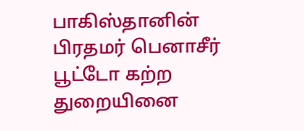பாகிஸ்தானின் பிரதமர் பெனாசீர் பூட்டோ கற்ற துறையினை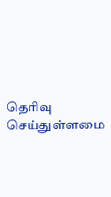தெரிவு செய்துள்ளமை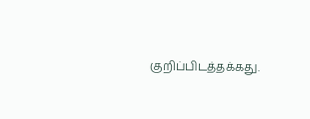குறிப்பிடத்தக்கது.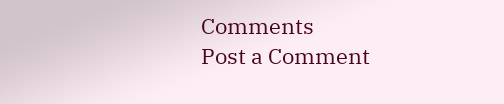Comments
Post a Comment